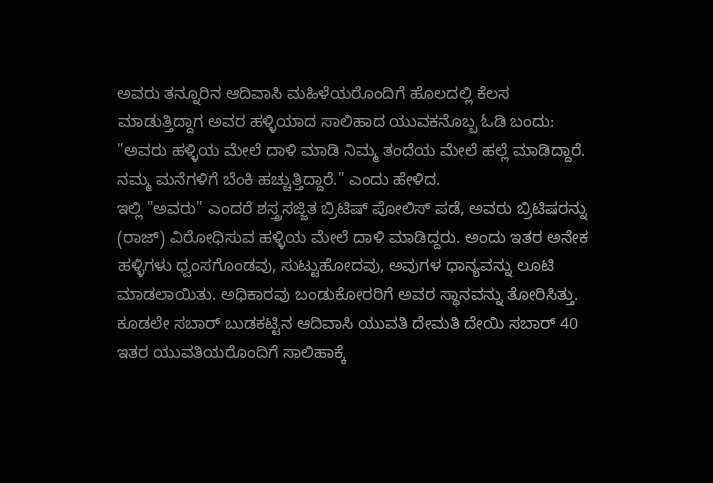ಅವರು ತನ್ನೂರಿನ ಆದಿವಾಸಿ ಮಹಿಳೆಯರೊಂದಿಗೆ ಹೊಲದಲ್ಲಿ ಕೆಲಸ ಮಾಡುತ್ತಿದ್ದಾಗ ಅವರ ಹಳ್ಳಿಯಾದ ಸಾಲಿಹಾದ ಯುವಕನೊಬ್ಬ ಓಡಿ ಬಂದು: "ಅವರು ಹಳ್ಳಿಯ ಮೇಲೆ ದಾಳಿ ಮಾಡಿ ನಿಮ್ಮ ತಂದೆಯ ಮೇಲೆ ಹಲ್ಲೆ ಮಾಡಿದ್ದಾರೆ. ನಮ್ಮ ಮನೆಗಳಿಗೆ ಬೆಂಕಿ ಹಚ್ಚುತ್ತಿದ್ದಾರೆ." ಎಂದು ಹೇಳಿದ.
ಇಲ್ಲಿ "ಅವರು" ಎಂದರೆ ಶಸ್ತ್ರಸಜ್ಜಿತ ಬ್ರಿಟಿಷ್ ಪೋಲಿಸ್ ಪಡೆ, ಅವರು ಬ್ರಿಟಿಷರನ್ನು (ರಾಜ್) ವಿರೋಧಿಸುವ ಹಳ್ಳಿಯ ಮೇಲೆ ದಾಳಿ ಮಾಡಿದ್ದರು. ಅಂದು ಇತರ ಅನೇಕ ಹಳ್ಳಿಗಳು ಧ್ವಂಸಗೊಂಡವು, ಸುಟ್ಟುಹೋದವು, ಅವುಗಳ ಧಾನ್ಯವನ್ನು ಲೂಟಿ ಮಾಡಲಾಯಿತು. ಅಧಿಕಾರವು ಬಂಡುಕೋರರಿಗೆ ಅವರ ಸ್ಥಾನವನ್ನು ತೋರಿಸಿತ್ತು.
ಕೂಡಲೇ ಸಬಾರ್ ಬುಡಕಟ್ಟಿನ ಆದಿವಾಸಿ ಯುವತಿ ದೇಮತಿ ದೇಯಿ ಸಬಾರ್ 40 ಇತರ ಯುವತಿಯರೊಂದಿಗೆ ಸಾಲಿಹಾಕ್ಕೆ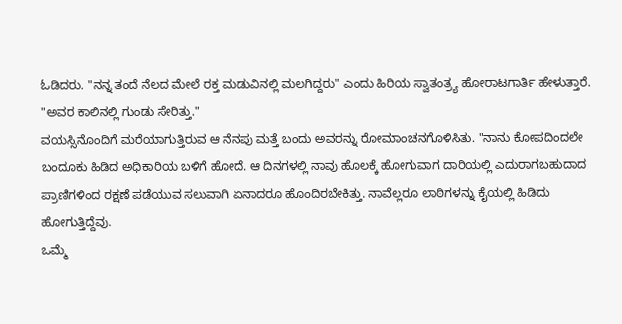ಓಡಿದರು. "ನನ್ನ ತಂದೆ ನೆಲದ ಮೇಲೆ ರಕ್ತ ಮಡುವಿನಲ್ಲಿ ಮಲಗಿದ್ದರು" ಎಂದು ಹಿರಿಯ ಸ್ವಾತಂತ್ರ್ಯ ಹೋರಾಟಗಾರ್ತಿ ಹೇಳುತ್ತಾರೆ. "ಅವರ ಕಾಲಿನಲ್ಲಿ ಗುಂಡು ಸೇರಿತ್ತು."
ವಯಸ್ಸಿನೊಂದಿಗೆ ಮರೆಯಾಗುತ್ತಿರುವ ಆ ನೆನಪು ಮತ್ತೆ ಬಂದು ಅವರನ್ನು ರೋಮಾಂಚನಗೊಳಿಸಿತು. "ನಾನು ಕೋಪದಿಂದಲೇ ಬಂದೂಕು ಹಿಡಿದ ಅಧಿಕಾರಿಯ ಬಳಿಗೆ ಹೋದೆ. ಆ ದಿನಗಳಲ್ಲಿ ನಾವು ಹೊಲಕ್ಕೆ ಹೋಗುವಾಗ ದಾರಿಯಲ್ಲಿ ಎದುರಾಗಬಹುದಾದ ಪ್ರಾಣಿಗಳಿಂದ ರಕ್ಷಣೆ ಪಡೆಯುವ ಸಲುವಾಗಿ ಏನಾದರೂ ಹೊಂದಿರಬೇಕಿತ್ತು. ನಾವೆಲ್ಲರೂ ಲಾಠಿಗಳನ್ನು ಕೈಯಲ್ಲಿ ಹಿಡಿದು ಹೋಗುತ್ತಿದ್ದೆವು.
ಒಮ್ಮೆ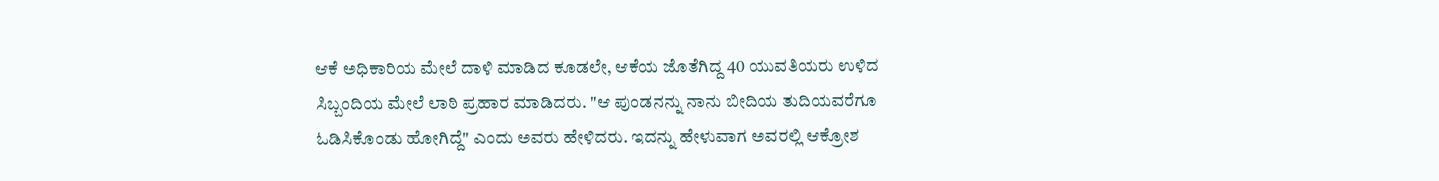ಆಕೆ ಅಧಿಕಾರಿಯ ಮೇಲೆ ದಾಳಿ ಮಾಡಿದ ಕೂಡಲೇ, ಆಕೆಯ ಜೊತೆಗಿದ್ದ 40 ಯುವತಿಯರು ಉಳಿದ ಸಿಬ್ಬಂದಿಯ ಮೇಲೆ ಲಾಠಿ ಪ್ರಹಾರ ಮಾಡಿದರು. "ಆ ಪುಂಡನನ್ನು ನಾನು ಬೀದಿಯ ತುದಿಯವರೆಗೂ ಓಡಿಸಿಕೊಂಡು ಹೋಗಿದ್ದೆ" ಎಂದು ಅವರು ಹೇಳಿದರು. ಇದನ್ನು ಹೇಳುವಾಗ ಅವರಲ್ಲಿ ಆಕ್ರೋಶ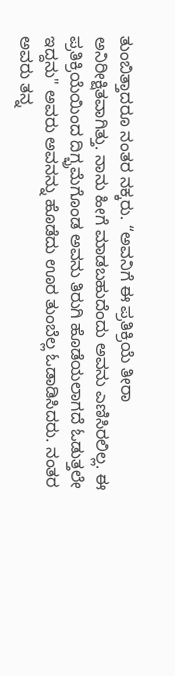ತುಂಬಿತ್ತಾದರೂ ನಂತರ ನಕ್ಕರು. “ಅವನಿಗೆ ಈ ಪ್ರತಿಕ್ರಿಯೆ ತೀರಾ ಅನಿರೀಕ್ಷಿತವಾಗಿತ್ತು. ನಾನು ಹೀಗೆ ಮಾಡಬಹುದೆಂದು ಅವನು ಎಣಿಸಿರಲಿಲ್ಲ. ಈ ಪ್ರತಿಕ್ರಿಯೆಯಿಂದ ದಿಗ್ಭ್ರಮೆಗೊಂಡ ಅವನು ತಿರುಗಿ ಹೊಡೆಯಲಾಗದೆ ಓಡುತ್ತಲೇ ಇದ್ದನು" ಅವರು ಅವನನ್ನು ಹೊಡೆದು ಊರ ತುಂಬೆಲ್ಲ ಓಡಾಡಿಸಿದರು. ನಂತರ ಅವರು ತನ್ನ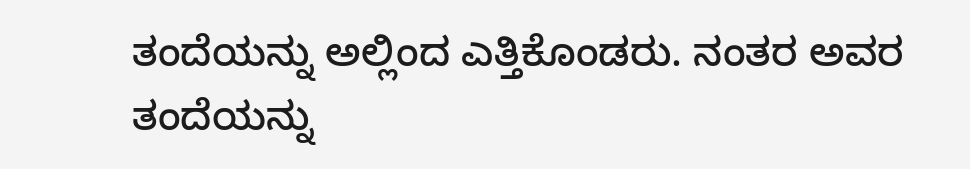ತಂದೆಯನ್ನು ಅಲ್ಲಿಂದ ಎತ್ತಿಕೊಂಡರು. ನಂತರ ಅವರ ತಂದೆಯನ್ನು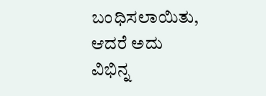ಬಂಧಿಸಲಾಯಿತು, ಆದರೆ ಅದು ವಿಭಿನ್ನ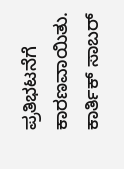ಪ್ರತಿಭಟನೆಗೆ ಕಾರಣವಾಯಿತು. ಕಾರ್ತಿಕ್ ಸಾಬರ್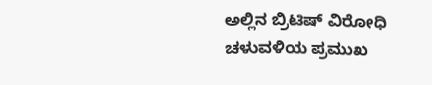ಅಲ್ಲಿನ ಬ್ರಿಟಿಷ್ ವಿರೋಧಿ ಚಳುವಳಿಯ ಪ್ರಮುಖ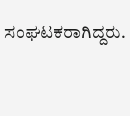ಸಂಘಟಕರಾಗಿದ್ದರು.